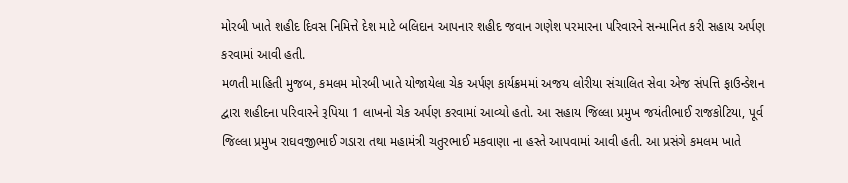મોરબી ખાતે શહીદ દિવસ નિમિત્તે દેશ માટે બલિદાન આપનાર શહીદ જવાન ગણેશ પરમારના પરિવારને સન્માનિત કરી સહાય અર્પણ કરવામાં આવી હતી.
મળતી માહિતી મુજબ, કમલમ મોરબી ખાતે યોજાયેલા ચેક અર્પણ કાર્યક્રમમાં અજય લોરીયા સંચાલિત સેવા એજ સંપત્તિ ફાઉન્ડેશન દ્વારા શહીદના પરિવારને રૂપિયા 1 લાખનો ચેક અર્પણ કરવામાં આવ્યો હતો. આ સહાય જિલ્લા પ્રમુખ જયંતીભાઈ રાજકોટિયા, પૂર્વ જિલ્લા પ્રમુખ રાઘવજીભાઈ ગડારા તથા મહામંત્રી ચતુરભાઈ મકવાણા ના હસ્તે આપવામાં આવી હતી. આ પ્રસંગે કમલમ ખાતે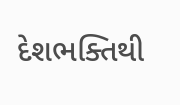દેશભક્તિથી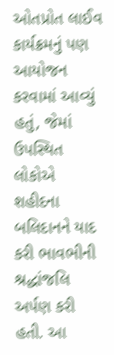ઓતપ્રોત લાઈવ કાર્યક્રમનું પણ આયોજન કરવામાં આવ્યું હતું, જેમાં ઉપસ્થિત લોકોએ શહીદના બલિદાનને યાદ કરી ભાવભીની શ્રદ્ધાંજલિ અર્પણ કરી હતી. આ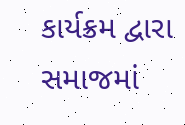કાર્યક્રમ દ્વારા સમાજમાં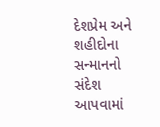દેશપ્રેમ અને શહીદોના સન્માનનો સંદેશ આપવામાં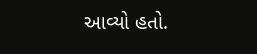આવ્યો હતો.